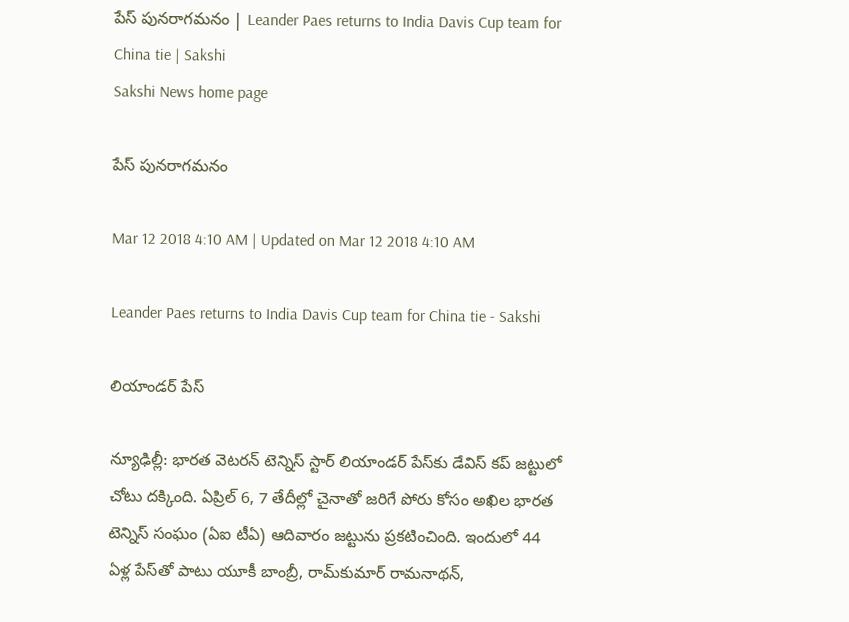పేస్‌ పునరాగమనం | Leander Paes returns to India Davis Cup team for China tie | Sakshi
Sakshi News home page

పేస్‌ పునరాగమనం

Mar 12 2018 4:10 AM | Updated on Mar 12 2018 4:10 AM

Leander Paes returns to India Davis Cup team for China tie - Sakshi

లియాండర్‌ పేస్‌

న్యూఢిల్లీ: భారత వెటరన్‌ టెన్నిస్‌ స్టార్‌ లియాండర్‌ పేస్‌కు డేవిస్‌ కప్‌ జట్టులో చోటు దక్కింది. ఏప్రిల్‌ 6, 7 తేదీల్లో చైనాతో జరిగే పోరు కోసం అఖిల భారత టెన్నిస్‌ సంఘం (ఏఐ టీఏ) ఆదివారం జట్టును ప్రకటించింది. ఇందులో 44 ఏళ్ల పేస్‌తో పాటు యూకీ బాంబ్రీ, రామ్‌కుమార్‌ రామనాథన్,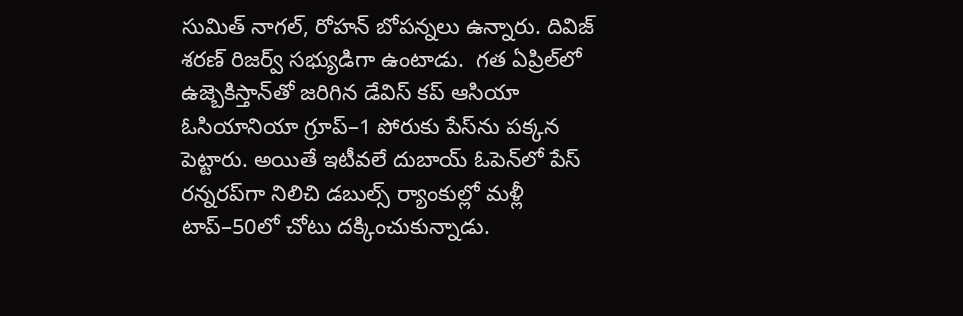సుమిత్‌ నాగల్, రోహన్‌ బోపన్నలు ఉన్నారు. దివిజ్‌ శరణ్‌ రిజర్వ్‌ సభ్యుడిగా ఉంటాడు.  గత ఏప్రిల్‌లో ఉజ్బెకిస్తాన్‌తో జరిగిన డేవిస్‌ కప్‌ ఆసియా ఓసియానియా గ్రూప్‌–1 పోరుకు పేస్‌ను పక్కన పెట్టారు. అయితే ఇటీవలే దుబాయ్‌ ఓపెన్‌లో పేస్‌ రన్నరప్‌గా నిలిచి డబుల్స్‌ ర్యాంకుల్లో మళ్లీ టాప్‌–50లో చోటు దక్కించుకున్నాడు.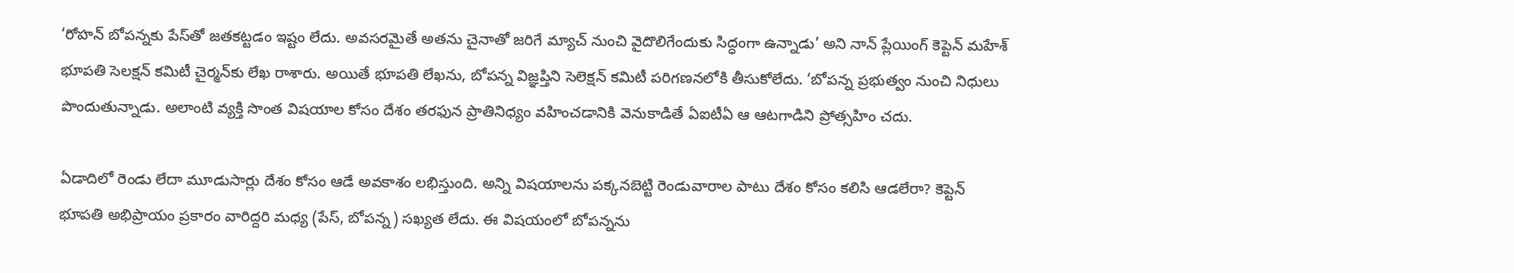‘రోహన్‌ బోపన్నకు పేస్‌తో జతకట్టడం ఇష్టం లేదు. అవసరమైతే అతను చైనాతో జరిగే మ్యాచ్‌ నుంచి వైదొలిగేందుకు సిద్ధంగా ఉన్నాడు’ అని నాన్‌ ప్లేయింగ్‌ కెప్టెన్‌ మహేశ్‌ భూపతి సెలక్షన్‌ కమిటీ చైర్మన్‌కు లేఖ రాశారు. అయితే భూపతి లేఖను, బోపన్న విజ్ఞప్తిని సెలెక్షన్‌ కమిటీ పరిగణనలోకి తీసుకోలేదు. ‘బోపన్న ప్రభుత్వం నుంచి నిధులు పొందుతున్నాడు. అలాంటి వ్యక్తి సొంత విషయాల కోసం దేశం తరఫున ప్రాతినిధ్యం వహించడానికి వెనుకాడితే ఏఐటీఏ ఆ ఆటగాడిని ప్రోత్సహిం చదు.

ఏడాదిలో రెండు లేదా మూడుసార్లు దేశం కోసం ఆడే అవకాశం లభిస్తుంది. అన్ని విషయాలను పక్కనబెట్టి రెండువారాల పాటు దేశం కోసం కలిసి ఆడలేరా? కెప్టెన్‌ భూపతి అభిప్రాయం ప్రకారం వారిద్దరి మధ్య (పేస్, బోపన్న) సఖ్యత లేదు. ఈ విషయంలో బోపన్నను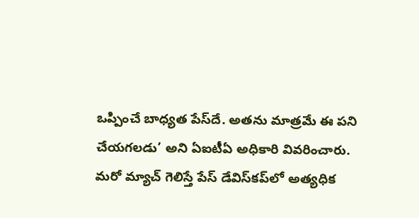ఒప్పించే బాధ్యత పేస్‌దే. అతను మాత్రమే ఈ పని చేయగలడు’ అని ఏఐటీఏ అధికారి వివరించారు. మరో మ్యాచ్‌ గెలిస్తే పేస్‌ డేవిస్‌కప్‌లో అత్యధిక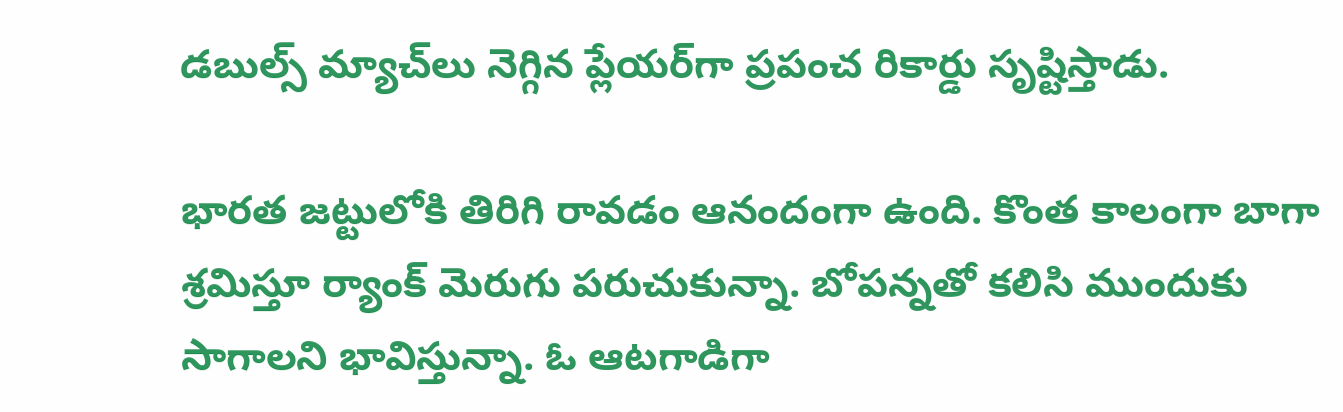డబుల్స్‌ మ్యాచ్‌లు నెగ్గిన ప్లేయర్‌గా ప్రపంచ రికార్డు సృష్టిస్తాడు.

భారత జట్టులోకి తిరిగి రావడం ఆనందంగా ఉంది. కొంత కాలంగా బాగా శ్రమిస్తూ ర్యాంక్‌ మెరుగు పరుచుకున్నా. బోపన్నతో కలిసి ముందుకు సాగాలని భావిస్తున్నా. ఓ ఆటగాడిగా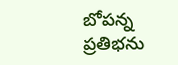బోపన్న ప్రతిభను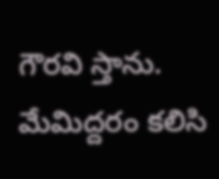గౌరవి స్తాను. మేమిద్దరం కలిసి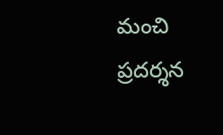మంచి ప్రదర్శన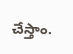చేస్తాం.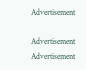Advertisement

Advertisement
Advertisement